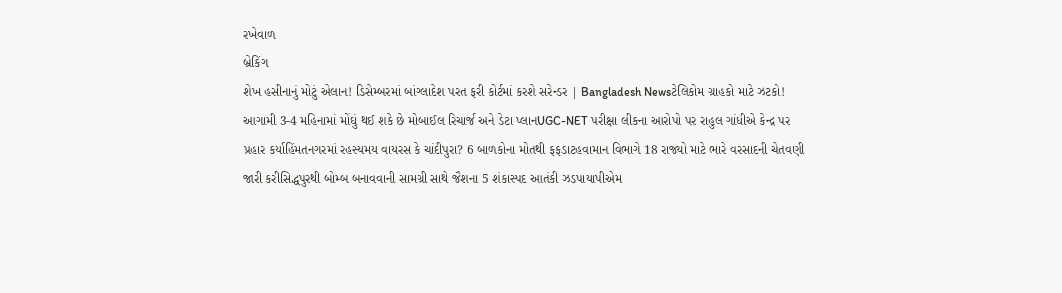રખેવાળ
બ્રેકિંગ
શેખ હસીનાનું મોટું એલાન! ડિસેમ્બરમાં બાંગ્લાદેશ પરત ફરી કોર્ટમાં કરશે સરેન્ડર | Bangladesh Newsટેલિકોમ ગ્રાહકો માટે ઝટકો! આગામી 3-4 મહિનામાં મોંઘું થઈ શકે છે મોબાઈલ રિચાર્જ અને ડેટા પ્લાનUGC-NET પરીક્ષા લીકના આરોપો પર રાહુલ ગાંધીએ કેન્દ્ર પર પ્રહાર કર્યાહિંમતનગરમાં રહસ્યમય વાયરસ કે ચાંદીપુરા? 6 બાળકોના મોતથી ફફડાટહવામાન વિભાગે 18 રાજ્યો માટે ભારે વરસાદની ચેતવણી જારી કરીસિદ્ધપુરથી બોમ્બ બનાવવાની સામગ્રી સાથે જૈશના 5 શંકાસ્પદ આતંકી ઝડપાયાપીએમ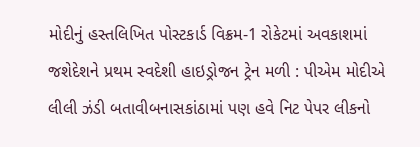મોદીનું હસ્તલિખિત પોસ્ટકાર્ડ વિક્રમ-1 રોકેટમાં અવકાશમાં જશેદેશને પ્રથમ સ્વદેશી હાઇડ્રોજન ટ્રેન મળી : પીએમ મોદીએ લીલી ઝંડી બતાવીબનાસકાંઠામાં પણ હવે નિટ પેપર લીકનો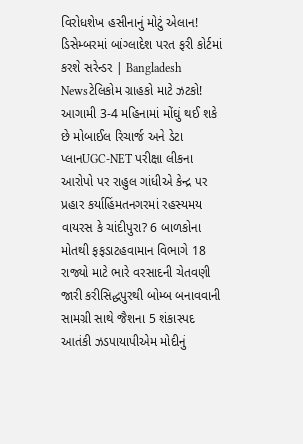વિરોધશેખ હસીનાનું મોટું એલાન! ડિસેમ્બરમાં બાંગ્લાદેશ પરત ફરી કોર્ટમાં કરશે સરેન્ડર | Bangladesh Newsટેલિકોમ ગ્રાહકો માટે ઝટકો! આગામી 3-4 મહિનામાં મોંઘું થઈ શકે છે મોબાઈલ રિચાર્જ અને ડેટા પ્લાનUGC-NET પરીક્ષા લીકના આરોપો પર રાહુલ ગાંધીએ કેન્દ્ર પર પ્રહાર કર્યાહિંમતનગરમાં રહસ્યમય વાયરસ કે ચાંદીપુરા? 6 બાળકોના મોતથી ફફડાટહવામાન વિભાગે 18 રાજ્યો માટે ભારે વરસાદની ચેતવણી જારી કરીસિદ્ધપુરથી બોમ્બ બનાવવાની સામગ્રી સાથે જૈશના 5 શંકાસ્પદ આતંકી ઝડપાયાપીએમ મોદીનું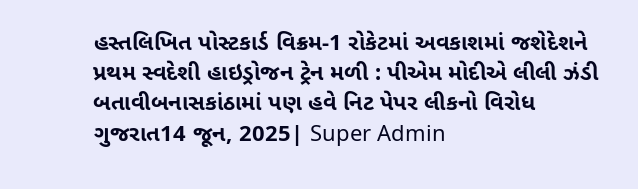હસ્તલિખિત પોસ્ટકાર્ડ વિક્રમ-1 રોકેટમાં અવકાશમાં જશેદેશને પ્રથમ સ્વદેશી હાઇડ્રોજન ટ્રેન મળી : પીએમ મોદીએ લીલી ઝંડી બતાવીબનાસકાંઠામાં પણ હવે નિટ પેપર લીકનો વિરોધ
ગુજરાત14 જૂન, 2025| Super Admin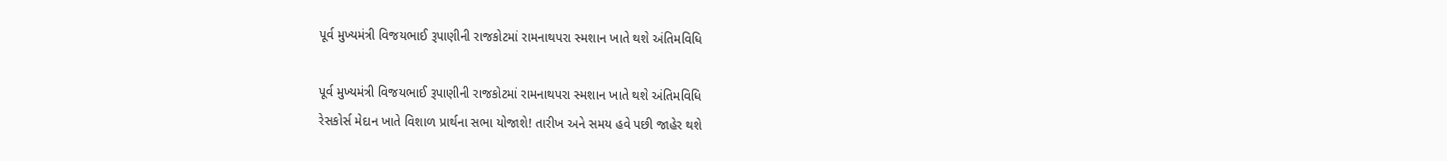પૂર્વ મુખ્યમંત્રી વિજયભાઈ રૂપાણીની રાજકોટમાં રામનાથપરા સ્મશાન ખાતે થશે અંતિમવિધિ

પૂર્વ મુખ્યમંત્રી વિજયભાઈ રૂપાણીની રાજકોટમાં રામનાથપરા સ્મશાન ખાતે થશે અંતિમવિધિ
રેસકોર્સ મેદાન ખાતે વિશાળ પ્રાર્થના સભા યોજાશે! તારીખ અને સમય હવે પછી જાહેર થશે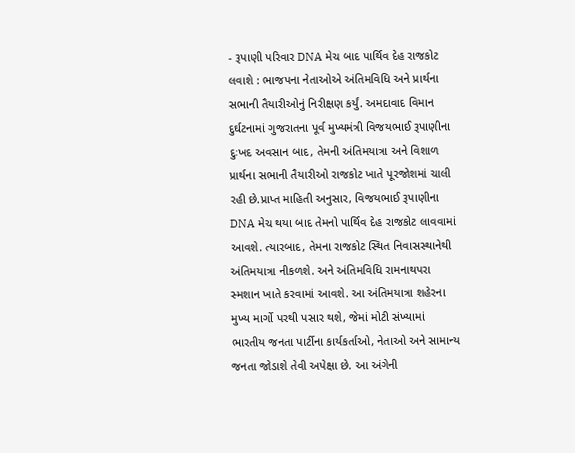- રૂપાણી પરિવાર DNA મેચ બાદ પાર્થિવ દેહ રાજકોટ લવાશે : ભાજપના નેતાઓએ અંતિમવિધિ અને પ્રાર્થના સભાની તૈયારીઓનું નિરીક્ષણ કર્યું. અમદાવાદ વિમાન દુર્ઘટનામાં ગુજરાતના પૂર્વ મુખ્યમંત્રી વિજયભાઈ રૂપાણીના દુઃખદ અવસાન બાદ, તેમની અંતિમયાત્રા અને વિશાળ પ્રાર્થના સભાની તૈયારીઓ રાજકોટ ખાતે પૂરજોશમાં ચાલી રહી છે.પ્રાપ્ત માહિતી અનુસાર, વિજયભાઈ રૂપાણીના DNA મેચ થયા બાદ તેમનો પાર્થિવ દેહ રાજકોટ લાવવામાં આવશે. ત્યારબાદ, તેમના રાજકોટ સ્થિત નિવાસસ્થાનેથી અંતિમયાત્રા નીકળશે. અને અંતિમવિધિ રામનાથપરા સ્મશાન ખાતે કરવામાં આવશે. આ અંતિમયાત્રા શહેરના મુખ્ય માર્ગો પરથી પસાર થશે, જેમાં મોટી સંખ્યામાં ભારતીય જનતા પાર્ટીના કાર્યકર્તાઓ, નેતાઓ અને સામાન્ય જનતા જોડાશે તેવી અપેક્ષા છે. આ અંગેની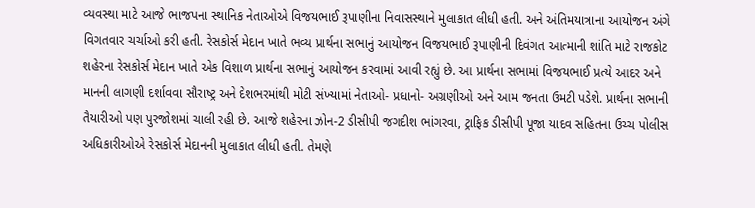વ્યવસ્થા માટે આજે ભાજપના સ્થાનિક નેતાઓએ વિજયભાઈ રૂપાણીના નિવાસસ્થાને મુલાકાત લીધી હતી. અને અંતિમયાત્રાના આયોજન અંગે વિગતવાર ચર્ચાઓ કરી હતી. રેસકોર્સ મેદાન ખાતે ભવ્ય પ્રાર્થના સભાનું આયોજન વિજયભાઈ રૂપાણીની દિવંગત આત્માની શાંતિ માટે રાજકોટ શહેરના રેસકોર્સ મેદાન ખાતે એક વિશાળ પ્રાર્થના સભાનું આયોજન કરવામાં આવી રહ્યું છે. આ પ્રાર્થના સભામાં વિજયભાઈ પ્રત્‍યે આદર અને માનની લાગણી દર્શાવવા સૌરાષ્‍ટ્ર અને દેશભરમાંથી મોટી સંખ્‍યામાં નેતાઓ- પ્રધાનો- અગ્રણીઓ અને આમ જનતા ઉમટી પડેશે. પ્રાર્થના સભાની તૈયારીઓ પણ પુરજોશમાં ચાલી રહી છે. આજે શહેરના ઝોન-2 ડીસીપી જગદીશ ભાંગરવા, ટ્રાફિક ડીસીપી પૂજા યાદવ સહિતના ઉચ્ચ પોલીસ અધિકારીઓએ રેસકોર્સ મેદાનની મુલાકાત લીધી હતી. તેમણે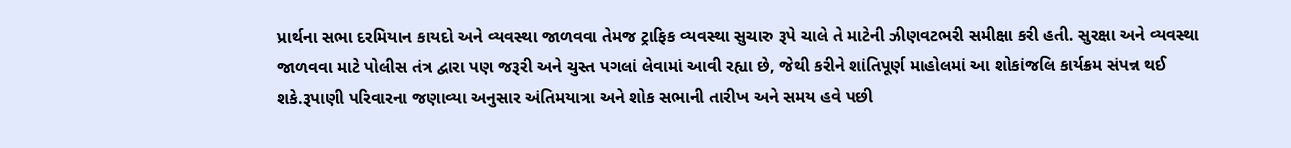પ્રાર્થના સભા દરમિયાન કાયદો અને વ્યવસ્થા જાળવવા તેમજ ટ્રાફિક વ્યવસ્થા સુચારુ રૂપે ચાલે તે માટેની ઝીણવટભરી સમીક્ષા કરી હતી. સુરક્ષા અને વ્યવસ્થા જાળવવા માટે પોલીસ તંત્ર દ્વારા પણ જરૂરી અને ચુસ્ત પગલાં લેવામાં આવી રહ્યા છે, જેથી કરીને શાંતિપૂર્ણ માહોલમાં આ શોકાંજલિ કાર્યક્રમ સંપન્ન થઈ શકે.રૂપાણી પરિવારના જણાવ્યા અનુસાર અંતિમયાત્રા અને શોક સભાની તારીખ અને સમય હવે પછી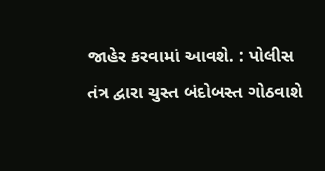જાહેર કરવામાં આવશે. : પોલીસ તંત્ર દ્વારા ચુસ્ત બંદોબસ્ત ગોઠવાશે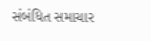સંબંધિત સમાચાર